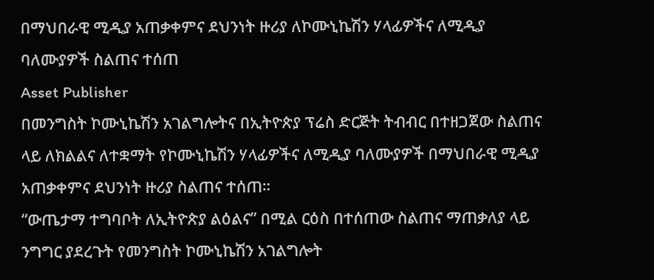በማህበራዊ ሚዲያ አጠቃቀምና ደህንነት ዙሪያ ለኮሙኒኬሽን ሃላፊዎችና ለሚዲያ ባለሙያዎች ስልጠና ተሰጠ
Asset Publisher
በመንግስት ኮሙኒኬሽን አገልግሎትና በኢትዮጵያ ፕሬስ ድርጅት ትብብር በተዘጋጀው ስልጠና ላይ ለክልልና ለተቋማት የኮሙኒኬሽን ሃላፊዎችና ለሚዲያ ባለሙያዎች በማህበራዊ ሚዲያ አጠቃቀምና ደህንነት ዙሪያ ስልጠና ተሰጠ፡፡
“ውጤታማ ተግባቦት ለኢትዮጵያ ልዕልና” በሚል ርዕስ በተሰጠው ስልጠና ማጠቃለያ ላይ ንግግር ያደረጉት የመንግስት ኮሙኒኬሽን አገልግሎት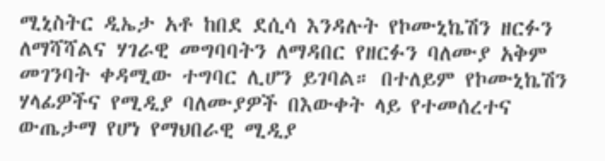ሚኒስትር ዲኤታ አቶ ከበደ ደሲሳ እንዳሉት የኮሙኒኬሽን ዘርፉን ለማሻሻልና ሃገራዊ መግባባትን ለማዳበር የዘርፉን ባለሙያ አቅም መገንባት ቀዳሚው ተግባር ሊሆን ይገባል። በተለይም የኮሙኒኬሽን ሃላፊዎችና የሚዲያ ባለሙያዎች በእውቀት ላይ የተመሰረተና ውጤታማ የሆነ የማህበራዊ ሚዲያ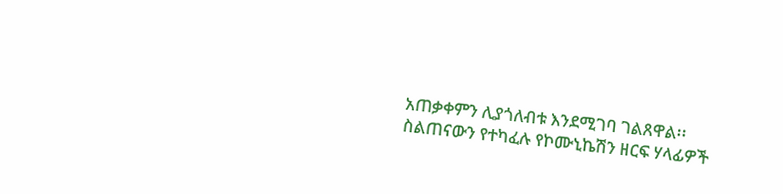አጠቃቀምን ሊያጎለብቱ እንደሚገባ ገልጸዋል፡፡
ስልጠናውን የተካፈሉ የኮሙኒኬሽን ዘርፍ ሃላፊዎች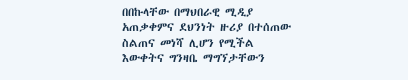በበኩላቸው በማህበራዊ ሚዲያ አጠቃቀምና ደህንነት ዙሪያ በተሰጠው ስልጠና መነሻ ሊሆን የሚችል እውቀትና ግንዛቤ ማግኘታቸውን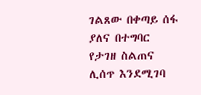ገልጸው በቀጣይ ሰፋ ያለና በተግባር የታገዘ ስልጠና ሊሰጥ እንደሚገባ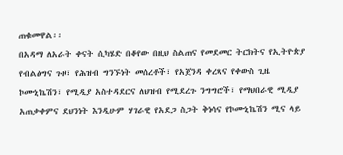ጠቁመዋል፡፡
በአዳማ ለአራት ቀናት ሲካሄድ በቆየው በዚህ ስልጠና የመደመር ትርክትና የኢትዮጵያ የብልፅግና ጉዞ፣ የሕዝብ ግንኙነት መሰረቶች፣ የአጀንዳ ቀረጻና የቀውስ ጊዜ ኮሙኒኬሽን፣ የሚዲያ አስተዳደርና ለህዝብ የሚደረጉ ንግግሮች፣ የማህበራዊ ሚዲያ አጠቃቀምና ደህንነት እንዲሁም ሃገራዊ የአደጋ ስጋት ቅነሳና የኮሙኒኬሽን ሚና ላይ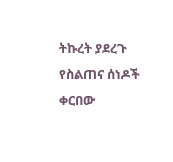ትኩረት ያደረጉ የስልጠና ሰነዶች ቀርበው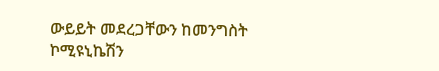ውይይት መደረጋቸውን ከመንግስት ኮሚዩኒኬሽን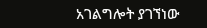አገልግሎት ያገኘነው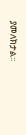ያመለክታል፡፡